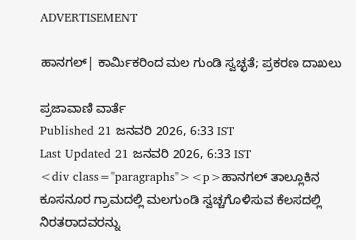ADVERTISEMENT

ಹಾನಗಲ್| ಕಾರ್ಮಿಕರಿಂದ ಮಲ ಗುಂಡಿ ಸ್ವಚ್ಛತೆ; ಪ್ರಕರಣ ದಾಖಲು

ಪ್ರಜಾವಾಣಿ ವಾರ್ತೆ
Published 21 ಜನವರಿ 2026, 6:33 IST
Last Updated 21 ಜನವರಿ 2026, 6:33 IST
<div class="paragraphs"><p>ಹಾನಗಲ್ ತಾಲ್ಲೂಕಿನ ಕೂಸನೂರ ಗ್ರಾಮದಲ್ಲಿ ಮಲಗುಂಡಿ ಸ್ವಚ್ಚಗೊಳಿಸುವ ಕೆಲಸದಲ್ಲಿ ನಿರತರಾದವರನ್ನು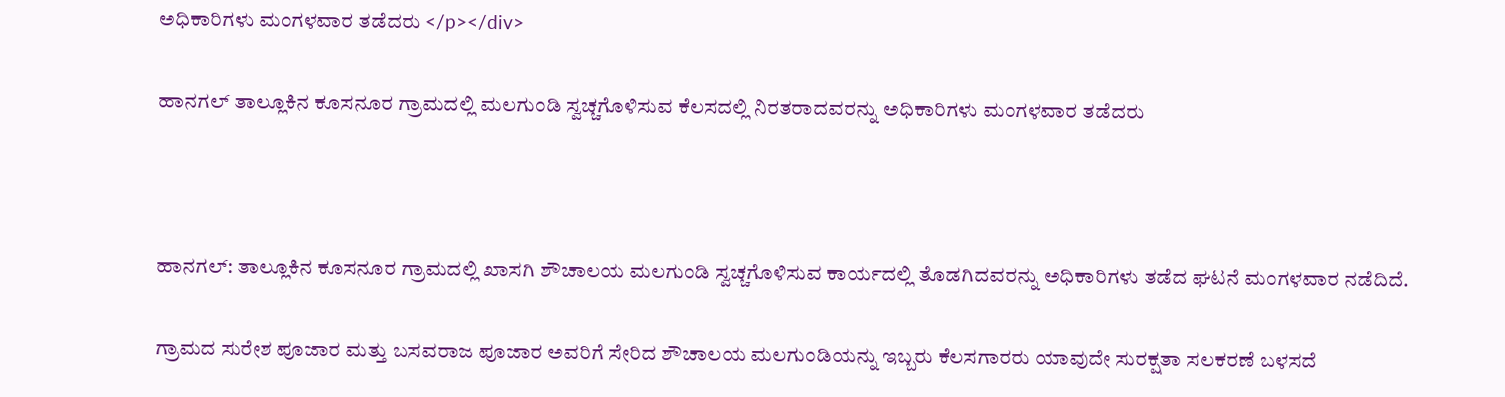ಅಧಿಕಾರಿಗಳು ಮಂಗಳವಾರ ತಡೆದರು </p></div>

ಹಾನಗಲ್ ತಾಲ್ಲೂಕಿನ ಕೂಸನೂರ ಗ್ರಾಮದಲ್ಲಿ ಮಲಗುಂಡಿ ಸ್ವಚ್ಚಗೊಳಿಸುವ ಕೆಲಸದಲ್ಲಿ ನಿರತರಾದವರನ್ನು ಅಧಿಕಾರಿಗಳು ಮಂಗಳವಾರ ತಡೆದರು



ಹಾನಗಲ್: ತಾಲ್ಲೂಕಿನ ಕೂಸನೂರ ಗ್ರಾಮದಲ್ಲಿ ಖಾಸಗಿ ಶೌಚಾಲಯ ಮಲಗುಂಡಿ ಸ್ವಚ್ಚಗೊಳಿಸುವ ಕಾರ್ಯದಲ್ಲಿ ತೊಡಗಿದವರನ್ನು ಅಧಿಕಾರಿಗಳು ತಡೆದ ಘಟನೆ ಮಂಗಳವಾರ ನಡೆದಿದೆ.

ಗ್ರಾಮದ ಸುರೇಶ ಪೂಜಾರ ಮತ್ತು ಬಸವರಾಜ ಪೂಜಾರ ಅವರಿಗೆ ಸೇರಿದ ಶೌಚಾಲಯ ಮಲಗುಂಡಿಯನ್ನು ಇಬ್ಬರು ಕೆಲಸಗಾರರು ಯಾವುದೇ ಸುರಕ್ಷತಾ ಸಲಕರಣೆ ಬಳಸದೆ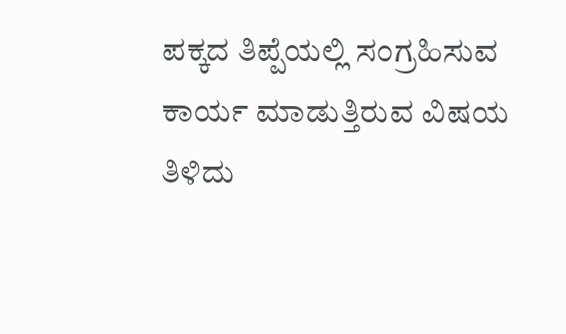ಪಕ್ಕದ ತಿಪ್ಪೆಯಲ್ಲಿ ಸಂಗ್ರಹಿಸುವ ಕಾರ್ಯ ಮಾಡುತ್ತಿರುವ ವಿಷಯ ತಿಳಿದು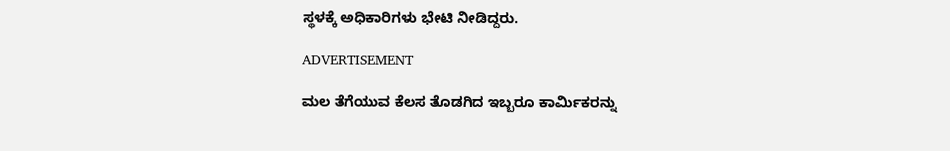ಸ್ಥಳಕ್ಕೆ ಅಧಿಕಾರಿಗಳು ಭೇಟಿ ನೀಡಿದ್ದರು.

ADVERTISEMENT

ಮಲ ತೆಗೆಯುವ ಕೆಲಸ ತೊಡಗಿದ ಇಬ್ಬರೂ ಕಾರ್ಮಿಕರನ್ನು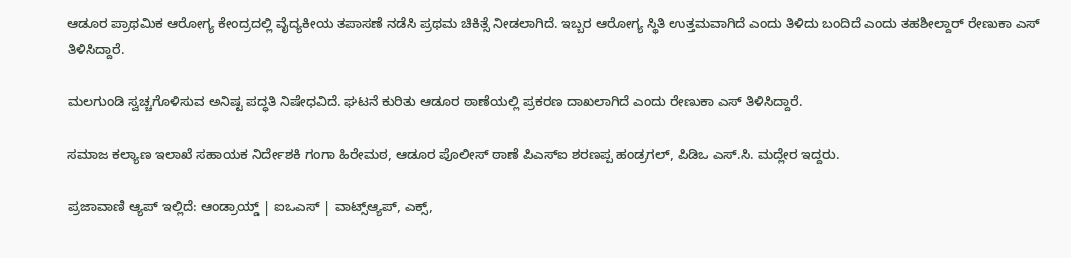ಆಡೂರ ಪ್ರಾಥಮಿಕ ಆರೋಗ್ಯ ಕೇಂದ್ರದಲ್ಲಿ ವೈದ್ಯಕೀಯ ತಪಾಸಣೆ ನಡೆಸಿ ಪ್ರಥಮ ಚಿಕಿತ್ಸೆ ನೀಡಲಾಗಿದೆ. ಇಬ್ಬರ ಆರೋಗ್ಯ ಸ್ಥಿತಿ ಉತ್ತಮವಾಗಿದೆ ಎಂದು ತಿಳಿದು ಬಂದಿದೆ ಎಂದು ತಹಶೀಲ್ದಾರ್ ರೇಣುಕಾ ಎಸ್ ತಿಳಿಸಿದ್ದಾರೆ.

ಮಲಗುಂಡಿ ಸ್ವಚ್ಚಗೊಳಿಸುವ ಅನಿಷ್ಟ ಪದ್ಧತಿ ನಿಷೇಧವಿದೆ. ಘಟನೆ ಕುರಿತು ಆಡೂರ ಠಾಣೆಯಲ್ಲಿ ಪ್ರಕರಣ ದಾಖಲಾಗಿದೆ ಎಂದು ರೇಣುಕಾ ಎಸ್ ತಿಳಿಸಿದ್ದಾರೆ.

ಸಮಾಜ ಕಲ್ಯಾಣ ಇಲಾಖೆ ಸಹಾಯಕ ನಿರ್ದೇಶಕಿ ಗಂಗಾ ಹಿರೇಮಠ, ಆಡೂರ ಪೊಲೀಸ್ ಠಾಣೆ ಪಿಎಸ್ಐ ಶರಣಪ್ಪ ಹಂಡ್ರಗಲ್, ಪಿಡಿಒ ಎಸ್.ಸಿ. ಮದ್ಲೇರ ಇದ್ದರು.

ಪ್ರಜಾವಾಣಿ ಆ್ಯಪ್ ಇಲ್ಲಿದೆ: ಆಂಡ್ರಾಯ್ಡ್ | ಐಒಎಸ್ | ವಾಟ್ಸ್ಆ್ಯಪ್, ಎಕ್ಸ್,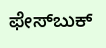ಫೇಸ್‌ಬುಕ್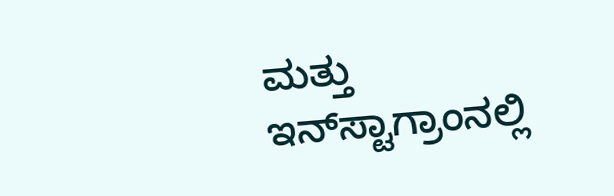ಮತ್ತು ಇನ್‌ಸ್ಟಾಗ್ರಾಂನಲ್ಲಿ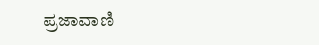ಪ್ರಜಾವಾಣಿ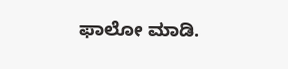ಫಾಲೋ ಮಾಡಿ.